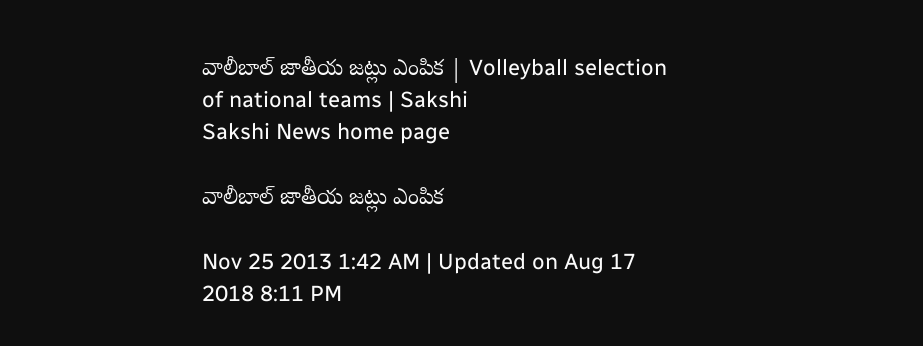వాలీబాల్ జాతీయ జట్లు ఎంపిక | Volleyball selection of national teams | Sakshi
Sakshi News home page

వాలీబాల్ జాతీయ జట్లు ఎంపిక

Nov 25 2013 1:42 AM | Updated on Aug 17 2018 8:11 PM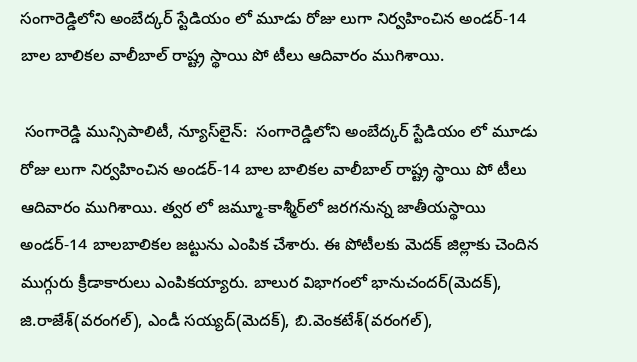సంగారెడ్డిలోని అంబేద్కర్ స్టేడియం లో మూడు రోజు లుగా నిర్వహించిన అండర్-14 బాల బాలికల వాలీబాల్ రాష్ట్ర స్థాయి పో టీలు ఆదివారం ముగిశాయి.

 సంగారెడ్డి మున్సిపాలిటీ, న్యూస్‌లైన్:  సంగారెడ్డిలోని అంబేద్కర్ స్టేడియం లో మూడు రోజు లుగా నిర్వహించిన అండర్-14 బాల బాలికల వాలీబాల్ రాష్ట్ర స్థాయి పో టీలు ఆదివారం ముగిశాయి. త్వర లో జమ్మూ-కాశ్మీర్‌లో జరగనున్న జాతీయస్థాయి అండర్-14 బాలబాలికల జట్టును ఎంపిక చేశారు. ఈ పోటీలకు మెదక్ జిల్లాకు చెందిన ముగ్గురు క్రీడాకారులు ఎంపికయ్యారు. బాలుర విభాగంలో భానుచందర్(మెదక్), జి.రాజేశ్(వరంగల్), ఎండీ సయ్యద్(మెదక్), బి.వెంకటేశ్(వరంగల్),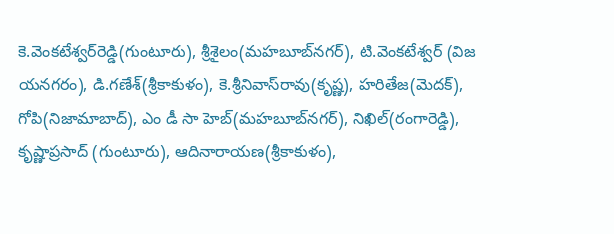కె.వెంకటేశ్వర్‌రెడ్డి(గుంటూరు), శ్రీశైలం(మహబూబ్‌నగర్), టి.వెంకటేశ్వర్ (విజ యనగరం), డి.గణేశ్(శ్రీకాకుళం), కె.శ్రీనివాస్‌రావు(కృష్ణ), హరితేజ(మెదక్), గోపి(నిజామాబాద్), ఎం డీ సా హెబ్(మహబూబ్‌నగర్), నిఖిల్(రంగారెడ్డి), కృష్ణాప్రసాద్ (గుంటూరు), ఆదినారాయణ(శ్రీకాకుళం),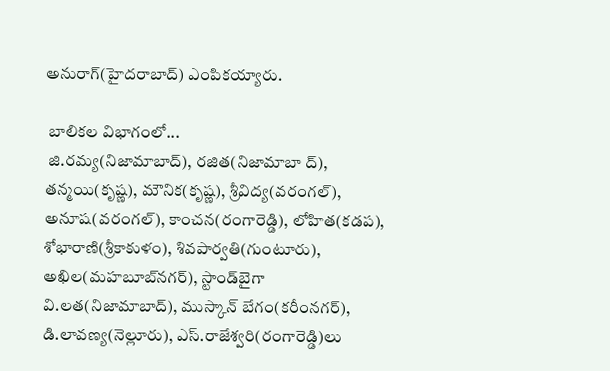అనురాగ్(హైదరాబాద్) ఎంపికయ్యారు.

 బాలికల విభాగంలో...
 జి.రమ్య(నిజామాబాద్), రజిత(నిజామాబా ద్), తన్మయి(కృష్ణ), మౌనిక(కృష్ణ), శ్రీవిద్య(వరంగల్), అనూష(వరంగల్), కాంచన(రంగారెడ్డి), లోహిత(కడప), శోభారాణి(శ్రీకాకుళం), శివపార్వతి(గుంటూరు), అఖిల(మహబూబ్‌నగర్), స్టాండ్‌బైగా వి.లత(నిజామాబాద్), ముస్కాన్ బేగం(కరీంనగర్), డి.లావణ్య(నెల్లూరు), ఎస్.రాజేశ్వరి(రంగారెడ్డి)లు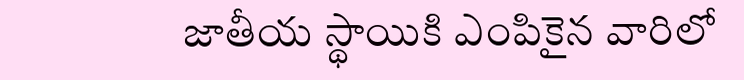జాతీయ స్థాయికి ఎంపికైన వారిలో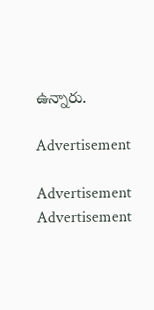ఉన్నారు.

Advertisement

Advertisement
Advertisement